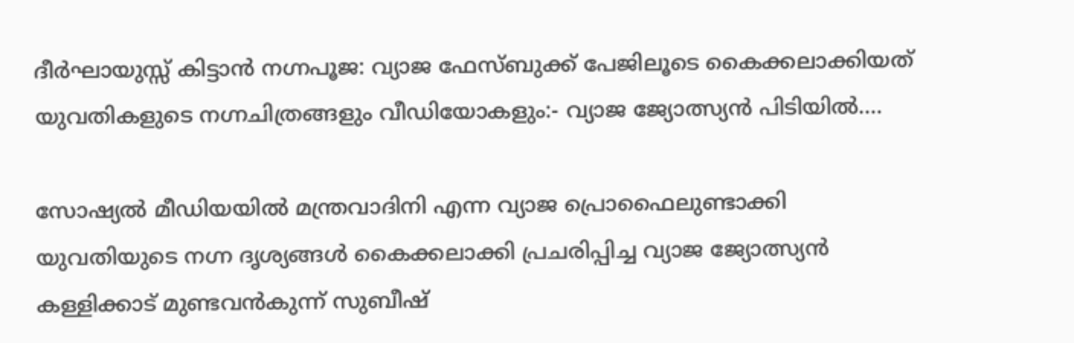ദീർഘായുസ്സ് കിട്ടാൻ നഗ്നപൂജ: വ്യാജ ഫേസ്ബുക്ക് പേജിലൂടെ കൈക്കലാക്കിയത് യുവതികളുടെ നഗ്നചിത്രങ്ങളും വീഡിയോകളും:- വ്യാജ ജ്യോത്സ്യൻ പിടിയിൽ....

സോഷ്യൽ മീഡിയയിൽ മന്ത്രവാദിനി എന്ന വ്യാജ പ്രൊഫൈലുണ്ടാക്കി യുവതിയുടെ നഗ്ന ദൃശ്യങ്ങൾ കൈക്കലാക്കി പ്രചരിപ്പിച്ച വ്യാജ ജ്യോത്സ്യൻ കള്ളിക്കാട് മുണ്ടവൻകുന്ന് സുബീഷ്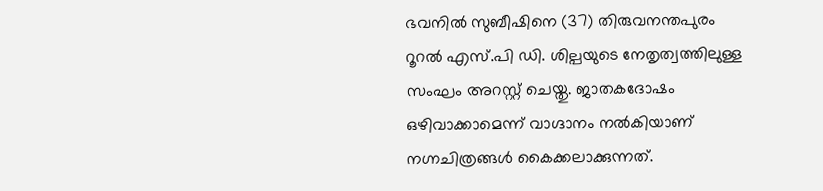ഭവനിൽ സുബീഷിനെ (37) തിരുവനന്തപുരം റൂറൽ എസ്.പി ഡി. ശില്പയുടെ നേതൃത്വത്തിലുള്ള സംഘം അറസ്റ്റ് ചെയ്തു. ജാതകദോഷം ഒഴിവാക്കാമെന്ന് വാഗ്ദാനം നൽകിയാണ് നഗ്നചിത്രങ്ങൾ കൈക്കലാക്കുന്നത്.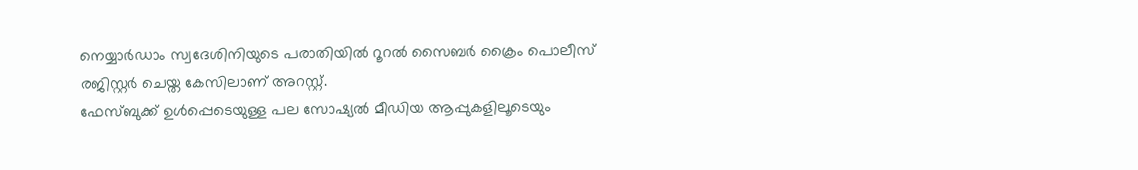നെയ്യാർഡാം സ്വദേശിനിയുടെ പരാതിയിൽ റൂറൽ സൈബർ ക്രൈം പൊലീസ് രജിസ്റ്റർ ചെയ്ത കേസിലാണ് അറസ്റ്റ്.
ഫേസ്ബുക്ക് ഉൾപ്പെടെയുള്ള പല സോഷ്യൽ മീഡിയ ആപ്പുകളിലൂടെയും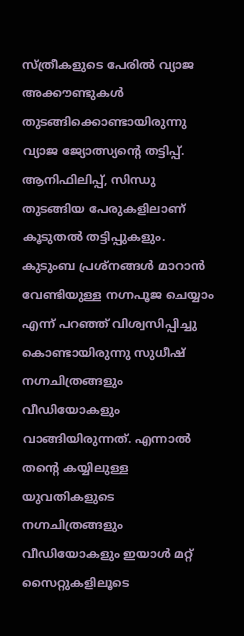സ്ത്രീകളുടെ പേരിൽ വ്യാജ അക്കൗണ്ടുകൾ തുടങ്ങിക്കൊണ്ടായിരുന്നു വ്യാജ ജ്യോത്സ്യന്റെ തട്ടിപ്പ്. ആനിഫിലിപ്പ്, സിന്ധു തുടങ്ങിയ പേരുകളിലാണ് കൂടുതൽ തട്ടിപ്പുകളും. കുടുംബ പ്രശ്നങ്ങൾ മാറാൻ വേണ്ടിയുള്ള നഗ്നപൂജ ചെയ്യാം എന്ന് പറഞ്ഞ് വിശ്വസിപ്പിച്ചു കൊണ്ടായിരുന്നു സുധീഷ് നഗ്നചിത്രങ്ങളും വീഡിയോകളും വാങ്ങിയിരുന്നത്. എന്നാൽ തന്റെ കയ്യിലുള്ള യുവതികളുടെ നഗ്നചിത്രങ്ങളും വീഡിയോകളും ഇയാൾ മറ്റ് സൈറ്റുകളിലൂടെ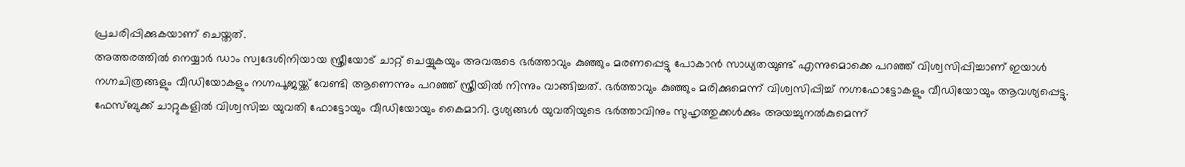പ്രചരിപ്പിക്കുകയാണ് ചെയ്തത്.
അത്തരത്തിൽ നെയ്യാർ ഡാം സ്വദേശിനിയായ സ്ത്രീയോട് ചാറ്റ് ചെയ്യുകയും അവരുടെ ഭർത്താവും കുഞ്ഞും മരണപ്പെട്ടു പോകാൻ സാധ്യതയുണ്ട് എന്നുമൊക്കെ പറഞ്ഞ് വിശ്വസിപ്പിച്ചാണ് ഇയാൾ നഗ്നചിത്രങ്ങളും വീഡിയോകളും നഗ്നപൂജയ്ക്ക് വേണ്ടി ആണെന്നും പറഞ്ഞ് സ്ത്രീയിൽ നിന്നും വാങ്ങിച്ചത്. ഭർത്താവും കുഞ്ഞും മരിക്കുമെന്ന് വിശ്വസിപ്പിച്ച് നഗ്നഫോട്ടോകളും വീഡിയോയും ആവശ്യപ്പെട്ടു. ഫേസ്ബുക്ക് ചാറ്റുകളിൽ വിശ്വസിച്ച യുവതി ഫോട്ടോയും വീഡിയോയും കൈമാറി. ദൃശ്യങ്ങൾ യുവതിയുടെ ഭർത്താവിനും സുഹൃത്തുക്കൾക്കും അയച്ചുനൽകുമെന്ന്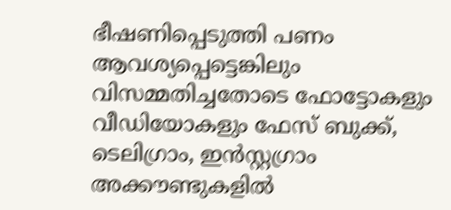ഭീഷണിപ്പെടുത്തി പണം ആവശ്യപ്പെട്ടെങ്കിലും വിസമ്മതിച്ചതോടെ ഫോട്ടോകളും വീഡിയോകളും ഫേസ് ബുക്ക്, ടെലിഗ്രാം, ഇൻസ്റ്റഗ്രാം അക്കൗണ്ടുകളിൽ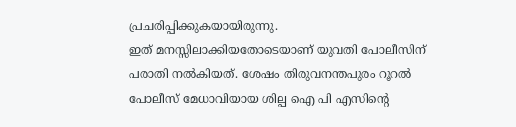പ്രചരിപ്പിക്കുകയായിരുന്നു.
ഇത് മനസ്സിലാക്കിയതോടെയാണ് യുവതി പോലീസിന് പരാതി നൽകിയത്. ശേഷം തിരുവനന്തപുരം റൂറൽ പോലീസ് മേധാവിയായ ശില്പ ഐ പി എസിന്റെ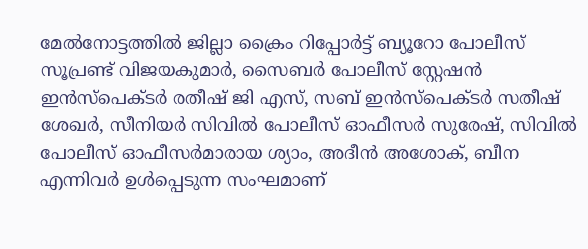മേൽനോട്ടത്തിൽ ജില്ലാ ക്രൈം റിപ്പോർട്ട് ബ്യൂറോ പോലീസ് സൂപ്രണ്ട് വിജയകുമാർ, സൈബർ പോലീസ് സ്റ്റേഷൻ ഇൻസ്പെക്ടർ രതീഷ് ജി എസ്, സബ് ഇൻസ്പെക്ടർ സതീഷ് ശേഖർ, സീനിയർ സിവിൽ പോലീസ് ഓഫീസർ സുരേഷ്, സിവിൽ പോലീസ് ഓഫീസർമാരായ ശ്യാം, അദീൻ അശോക്, ബീന എന്നിവർ ഉൾപ്പെടുന്ന സംഘമാണ്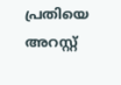പ്രതിയെ അറസ്റ്റ്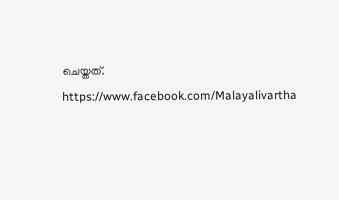ചെയ്തത്.
https://www.facebook.com/Malayalivartha